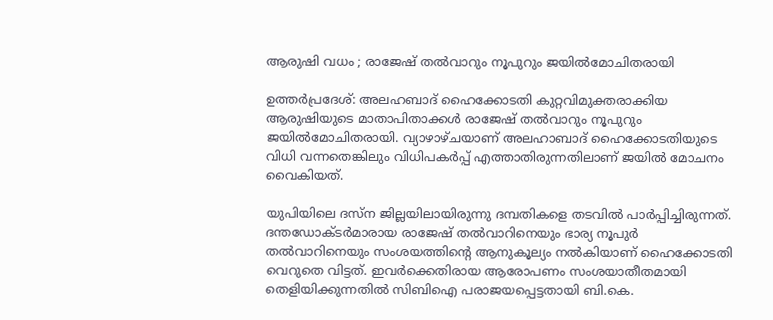ആരുഷി വധം ; രാജേഷ് തല്‍വാറും നൂപുറും ജയില്‍മോചിതരായി

ഉത്തര്‍പ്രദേശ്: അലഹബാദ് ഹൈക്കോടതി കുറ്റവിമുക്തരാക്കിയ ആരുഷിയുടെ മാതാപിതാക്കള്‍ രാജേഷ് തല്‍വാറും നൂപുറും ജയില്‍മോചിതരായി. വ്യാഴാഴ്ചയാണ് അലഹാബാദ് ഹൈക്കോടതിയുടെ വിധി വന്നതെങ്കിലും വിധിപകര്‍പ്പ് എത്താതിരുന്നതിലാണ് ജയില്‍ മോചനം വൈകിയത്.

യുപിയിലെ ദസ്‌ന ജില്ലയിലായിരുന്നു ദമ്പതികളെ തടവില്‍ പാര്‍പ്പിച്ചിരുന്നത്. ദന്തഡോക്ടര്‍മാരായ രാജേഷ് തല്‍വാറിനെയും ഭാര്യ നൂപുര്‍ തല്‍വാറിനെയും സംശയത്തിന്റെ ആനുകൂല്യം നല്‍കിയാണ് ഹൈക്കോടതി വെറുതെ വിട്ടത്. ഇവര്‍ക്കെതിരായ ആരോപണം സംശയാതീതമായി തെളിയിക്കുന്നതില്‍ സിബിഐ പരാജയപ്പെട്ടതായി ബി.കെ.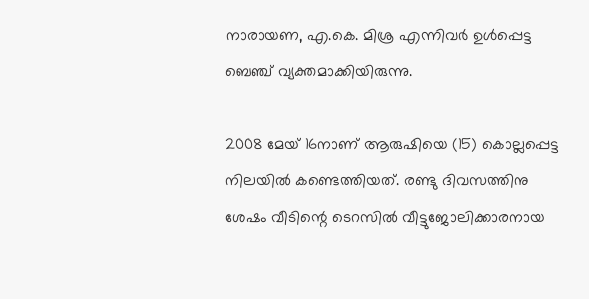നാരായണ, എ.കെ. മിശ്ര എന്നിവര്‍ ഉള്‍പ്പെട്ട ബെഞ്ച് വ്യക്തമാക്കിയിരുന്നു.

2008 മേയ് 16നാണ് ആരുഷിയെ (15) കൊല്ലപ്പെട്ട നിലയില്‍ കണ്ടെത്തിയത്. രണ്ടു ദിവസത്തിനു ശേഷം വീടിന്റെ ടെറസില്‍ വീട്ടുജോലിക്കാരനായ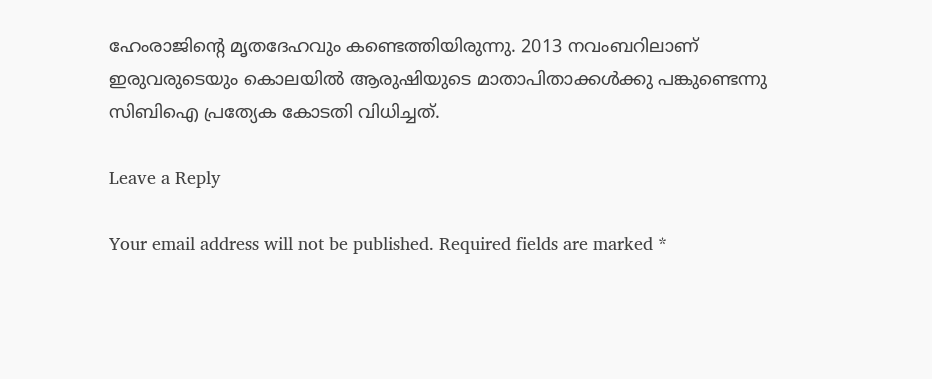ഹേംരാജിന്റെ മൃതദേഹവും കണ്ടെത്തിയിരുന്നു. 2013 നവംബറിലാണ് ഇരുവരുടെയും കൊലയില്‍ ആരുഷിയുടെ മാതാപിതാക്കള്‍ക്കു പങ്കുണ്ടെന്നു സിബിഐ പ്രത്യേക കോടതി വിധിച്ചത്.

Leave a Reply

Your email address will not be published. Required fields are marked *